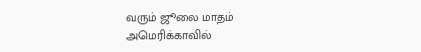வரும் ஜூலை மாதம் அமெரிக்காவில்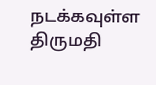நடக்கவுள்ள திருமதி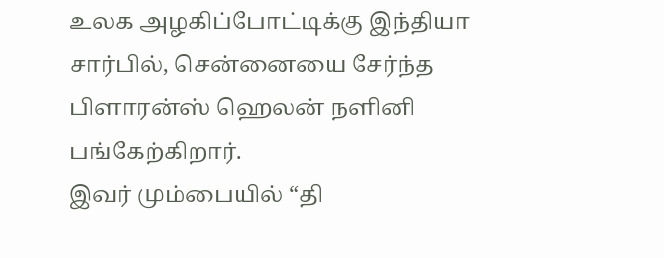உலக அழகிப்போட்டிக்கு இந்தியா சார்பில், சென்னையை சேர்ந்த பிளாரன்ஸ் ஹெலன் நளினி பங்கேற்கிறார்.
இவர் மும்பையில் “தி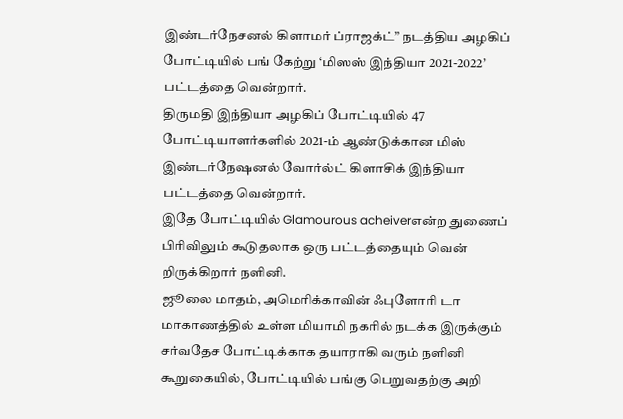இண்டர்நேசனல் கிளாமர் ப்ராஜக்ட்” நடத்திய அழகிப் போட்டியில் பங் கேற்று ‘மிஸஸ் இந்தியா 2021-2022’ பட்டத்தை வென்றார்.
திருமதி இந்தியா அழகிப் போட்டியில் 47 போட்டியாளர்களில் 2021-ம் ஆண்டுக்கான மிஸ் இண்டர்நேஷனல் வோர்ல்ட் கிளாசிக் இந்தியா பட்டத்தை வென்றார்.
இதே போட்டியில் Glamourous acheiverஎன்ற துணைப் பிரிவிலும் கூடுதலாக ஒரு பட்டத்தையும் வென் றிருக்கிறார் நளினி.
ஜூலை மாதம், அமெரிக்காவின் ஃபுளோரி டா மாகாணத்தில் உள்ள மியாமி நகரில் நடக்க இருக்கும் சர்வதேச போட்டிக்காக தயாராகி வரும் நளினி கூறுகையில், போட்டியில் பங்கு பெறுவதற்கு அறி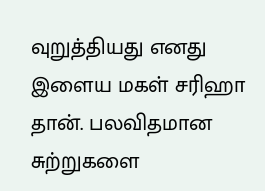வுறுத்தியது எனது இளைய மகள் சரிஹா தான். பலவிதமான சுற்றுகளை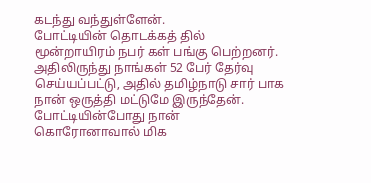கடந்து வந்துள்ளேன்.
போட்டியின் தொடக்கத் தில் மூன்றாயிரம் நபர் கள் பங்கு பெற்றனர்.
அதிலிருந்து நாங்கள் 52 பேர் தேர்வு செய்யப்பட்டு, அதில் தமிழ்நாடு சார் பாக நான் ஒருத்தி மட்டுமே இருந்தேன்.
போட்டியின்போது நான் கொரோனாவால் மிக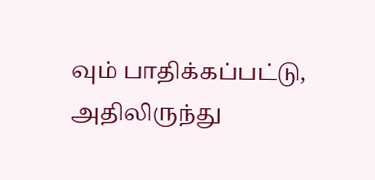வும் பாதிக்கப்பட்டு, அதிலிருந்து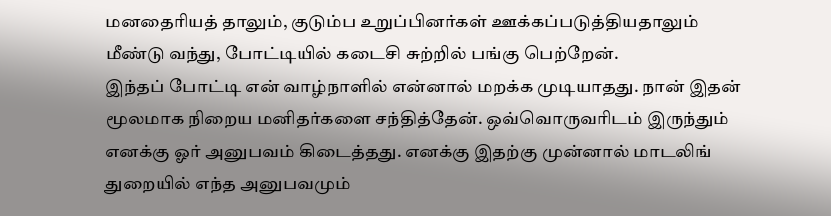மனதைரியத் தாலும், குடும்ப உறுப்பினர்கள் ஊக்கப்படுத்தியதாலும் மீண்டு வந்து, போட்டியில் கடைசி சுற்றில் பங்கு பெற்றேன்.
இந்தப் போட்டி என் வாழ்நாளில் என்னால் மறக்க முடியாதது. நான் இதன் மூலமாக நிறைய மனிதர்களை சந்தித்தேன். ஒவ்வொருவரிடம் இருந்தும் எனக்கு ஓர் அனுபவம் கிடைத்தது. எனக்கு இதற்கு முன்னால் மாடலிங் துறையில் எந்த அனுபவமும்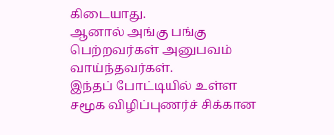கிடையாது.
ஆனால் அங்கு பங்கு பெற்றவர்கள் அனுபவம் வாய்ந்தவர்கள்.
இந்தப் போட்டியில் உள்ள சமூக விழிப்புணர்ச் சிக்கான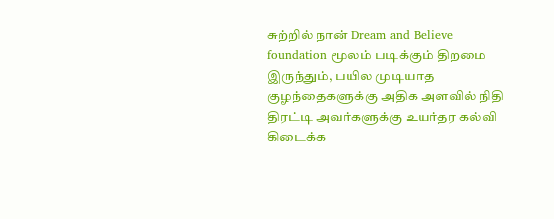சுற்றில் நான் Dream and Believe foundation மூலம் படிக்கும் திறமை இருந்தும், பயில முடியாத குழந்தைகளுக்கு அதிக அளவில் நிதி திரட்டி அவர்களுக்கு உயர்தர கல்வி கிடைக்க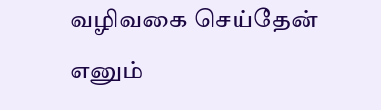வழிவகை செய்தேன் எனும்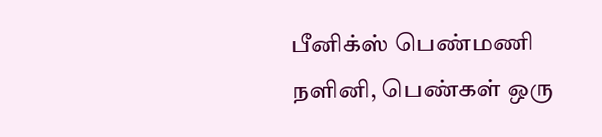பீனிக்ஸ் பெண்மணி நளினி, பெண்கள் ஒரு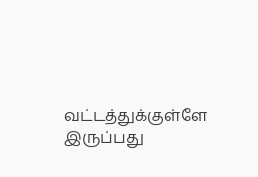வட்டத்துக்குள்ளே இருப்பது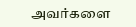அவர்களை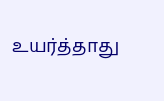உயர்த்தாது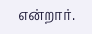என்றார்.